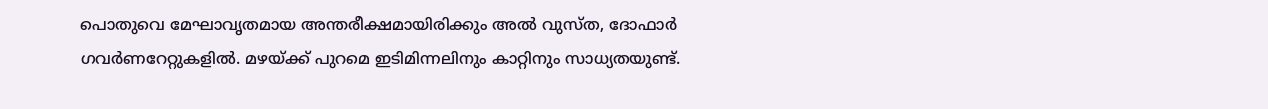പൊതുവെ മേഘാവൃതമായ അന്തരീക്ഷമായിരിക്കും അല്‍ വുസ്‍ത, ദോഫാര്‍ ഗവര്‍ണറേറ്റുകളില്‍. മഴയ്‍ക്ക് പുറമെ ഇടിമിന്നലിനും കാറ്റിനും സാധ്യതയുണ്ട്.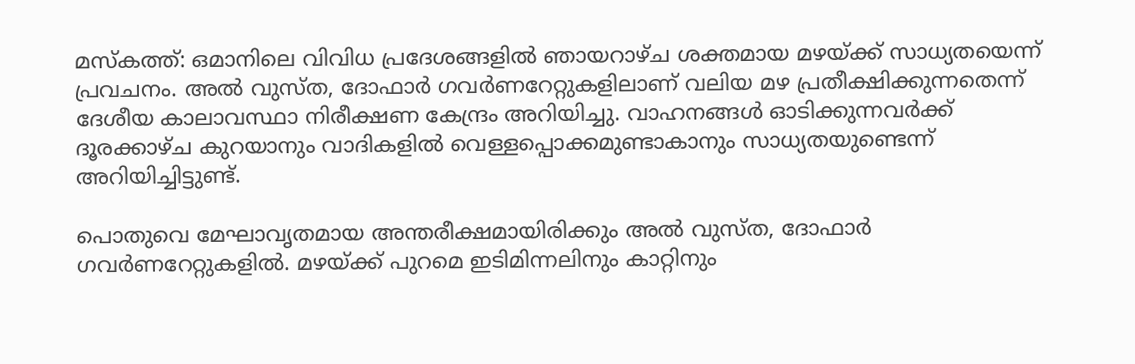മസ്‍കത്ത്: ഒമാനിലെ വിവിധ പ്രദേശങ്ങളില്‍ ഞായറാഴ്ച ശക്തമായ മഴയ്‍ക്ക് സാധ്യതയെന്ന് പ്രവചനം. അല്‍ വുസ്‍ത, ദോഫാര്‍ ഗവര്‍ണറേറ്റുകളിലാണ് വലിയ മഴ പ്രതീക്ഷിക്കുന്നതെന്ന് ദേശീയ കാലാവസ്ഥാ നിരീക്ഷണ കേന്ദ്രം അറിയിച്ചു. വാഹനങ്ങള്‍ ഓടിക്കുന്നവര്‍ക്ക് ദൂരക്കാഴ്‍ച കുറയാനും വാദികളില്‍ വെള്ളപ്പൊക്കമുണ്ടാകാനും സാധ്യതയുണ്ടെന്ന് അറിയിച്ചിട്ടുണ്ട്.

പൊതുവെ മേഘാവൃതമായ അന്തരീക്ഷമായിരിക്കും അല്‍ വുസ്‍ത, ദോഫാര്‍ ഗവര്‍ണറേറ്റുകളില്‍. മഴയ്‍ക്ക് പുറമെ ഇടിമിന്നലിനും കാറ്റിനും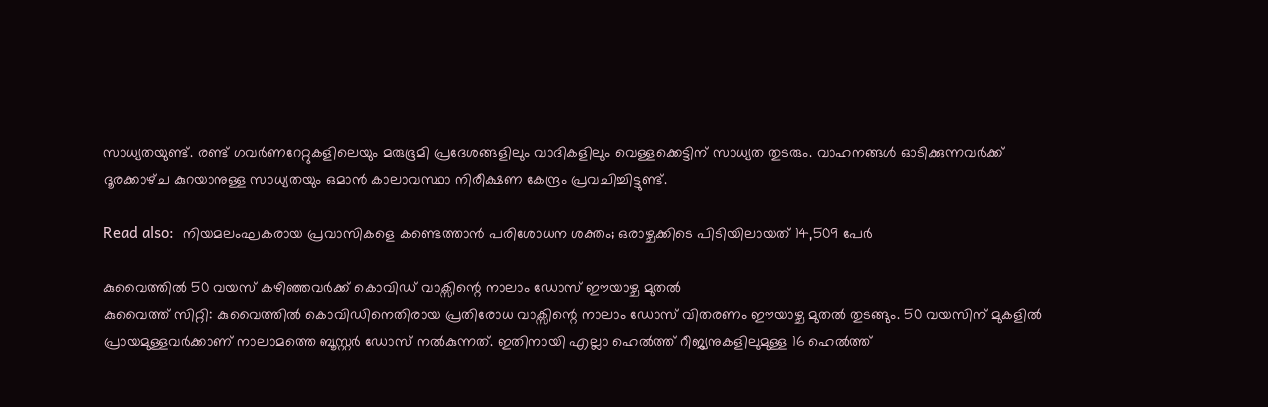സാധ്യതയുണ്ട്. രണ്ട് ഗവര്‍ണറേറ്റുകളിലെയും മരുഭൂമി പ്രദേശങ്ങളിലും വാദികളിലും വെള്ളക്കെട്ടിന് സാധ്യത തുടരും. വാഹനങ്ങള്‍ ഓടിക്കുന്നവര്‍ക്ക് ദൂരക്കാഴ്‍ച കുറയാനുള്ള സാധ്യതയും ഒമാന്‍ കാലാവസ്ഥാ നിരീക്ഷണ കേന്ദ്രം പ്രവചിച്ചിട്ടുണ്ട്.

Read also:  നിയമലംഘകരായ പ്രവാസികളെ കണ്ടെത്താന്‍ പരിശോധന ശക്തം; ഒരാഴ്ചക്കിടെ പിടിയിലായത് 14,509 പേര്‍

കുവൈത്തില്‍ 50 വയസ് കഴിഞ്ഞവര്‍ക്ക് കൊവിഡ് വാക്സിന്റെ നാലാം ഡോസ് ഈയാഴ്ച മുതല്‍
കുവൈത്ത് സിറ്റി: കുവൈത്തില്‍ കൊവിഡിനെതിരായ പ്രതിരോധ വാക്സിന്റെ നാലാം ഡോസ് വിതരണം ഈയാഴ്ച മുതല്‍ തുടങ്ങും. 50 വയസിന് മുകളില്‍ പ്രായമുള്ളവര്‍ക്കാണ് നാലാമത്തെ ബൂസ്റ്റര്‍ ഡോസ് നല്‍കുന്നത്. ഇതിനായി എല്ലാ ഹെല്‍ത്ത് റീജ്യനുകളിലുമുള്ള 16 ഹെല്‍ത്ത്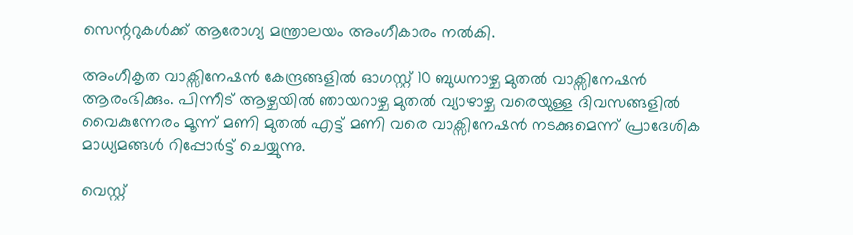സെന്ററുകള്‍ക്ക് ആരോഗ്യ മന്ത്രാലയം അംഗീകാരം നല്‍കി.

അംഗീകൃത വാക്സിനേഷന്‍ കേന്ദ്രങ്ങളില്‍ ഓഗസ്റ്റ് 10 ബുധനാഴ്ച മുതല്‍ വാക്സിനേഷന്‍ ആരംഭിക്കും. പിന്നീട് ആഴ്ചയില്‍ ഞായറാഴ്ച മുതല്‍ വ്യാഴാഴ്ച വരെയുള്ള ദിവസങ്ങളില്‍ വൈകുന്നേരം മൂന്ന് മണി മുതല്‍ എട്ട് മണി വരെ വാക്സിനേഷന്‍ നടക്കുമെന്ന് പ്രാദേശിക മാധ്യമങ്ങള്‍ റിപ്പോര്‍ട്ട് ചെയ്യുന്നു.

വെസ്റ്റ്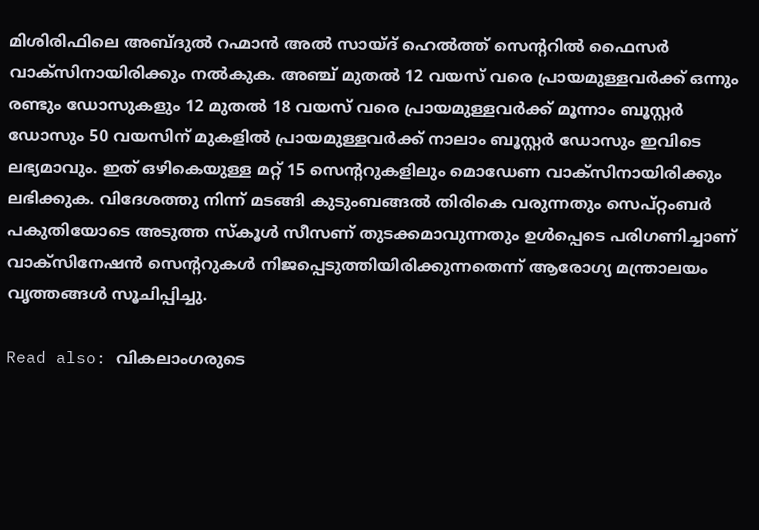മിശിരിഫിലെ അബ്‍ദുല്‍ റഹ്മാന്‍ അല്‍ സായ്ദ് ഹെല്‍ത്ത് സെന്ററില്‍ ഫൈസര്‍ വാക്സിനായിരിക്കും നല്‍കുക. അഞ്ച് മുതല്‍ 12 വയസ് വരെ പ്രായമുള്ളവര്‍ക്ക് ഒന്നും രണ്ടും ഡോസുകളും 12 മുതല്‍ 18 വയസ് വരെ പ്രായമുള്ളവര്‍ക്ക് മൂന്നാം ബൂസ്റ്റര്‍ ഡോസും 50 വയസിന് മുകളില്‍ പ്രായമുള്ളവര്‍ക്ക് നാലാം ബൂസ്റ്റര്‍ ഡോസും ഇവിടെ ലഭ്യമാവും. ഇത് ഒഴികെയുള്ള മറ്റ് 15 സെന്ററുകളിലും മൊഡേണ വാക്സിനായിരിക്കും ലഭിക്കുക. വിദേശത്തു നിന്ന് മടങ്ങി കുടുംബങ്ങല്‍ തിരികെ വരുന്നതും സെപ്‍റ്റംബര്‍ പകുതിയോടെ അടുത്ത സ്കൂള്‍ സീസണ് തുടക്കമാവുന്നതും ഉള്‍പ്പെടെ പരിഗണിച്ചാണ് വാക്സിനേഷന്‍ സെന്ററുകള്‍ നിജപ്പെടുത്തിയിരിക്കുന്നതെന്ന് ആരോഗ്യ മന്ത്രാലയം വൃത്തങ്ങള്‍ സൂചിപ്പിച്ചു.

Read also: വികലാംഗരുടെ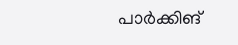പാര്‍ക്കിങ്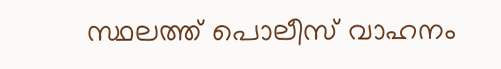സ്ഥലത്ത് പൊലീസ് വാഹനം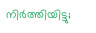നിര്‍ത്തിയിട്ടു;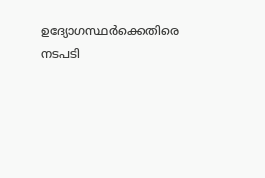ഉദ്യോഗസ്ഥര്‍ക്കെതിരെ നടപടി